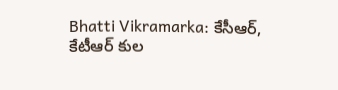Bhatti Vikramarka: కేసీఆర్, కేటీఆర్ కుల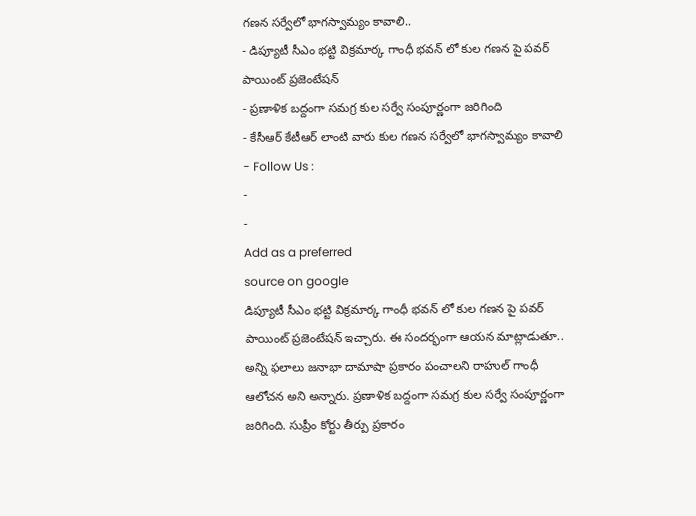గణన సర్వేలో భాగస్వామ్యం కావాలి..
- డిప్యూటీ సీఎం భట్టి విక్రమార్క గాంధీ భవన్ లో కుల గణన పై పవర్ పాయింట్ ప్రజెంటేషన్
- ప్రణాళిక బద్దంగా సమగ్ర కుల సర్వే సంపూర్ణంగా జరిగింది
- కేసీఆర్ కేటీఆర్ లాంటి వారు కుల గణన సర్వేలో భాగస్వామ్యం కావాలి
- Follow Us :
-
-
Add as a preferred
source on google
డిప్యూటీ సీఎం భట్టి విక్రమార్క గాంధీ భవన్ లో కుల గణన పై పవర్ పాయింట్ ప్రజెంటేషన్ ఇచ్చారు. ఈ సందర్భంగా ఆయన మాట్లాడుతూ.. అన్ని ఫలాలు జనాభా దామాషా ప్రకారం పంచాలని రాహుల్ గాంధీ ఆలోచన అని అన్నారు. ప్రణాళిక బద్దంగా సమగ్ర కుల సర్వే సంపూర్ణంగా జరిగింది. సుప్రీం కోర్టు తీర్పు ప్రకారం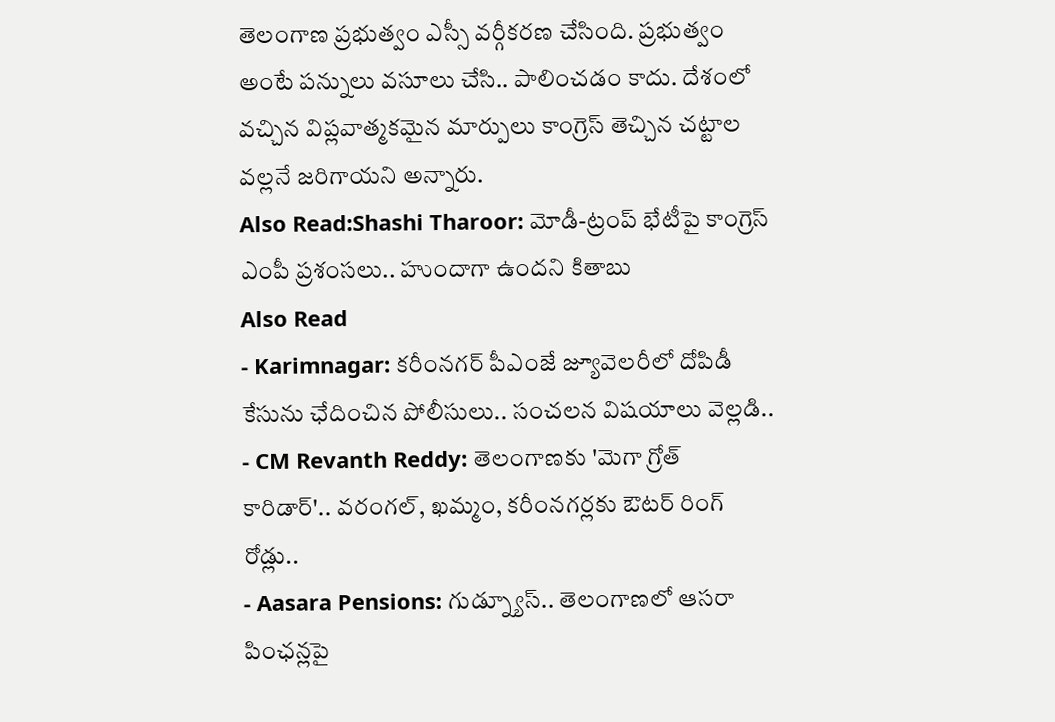తెలంగాణ ప్రభుత్వం ఎస్సీ వర్గీకరణ చేసింది. ప్రభుత్వం అంటే పన్నులు వసూలు చేసి.. పాలించడం కాదు. దేశంలో వచ్చిన విప్లవాత్మకమైన మార్పులు కాంగ్రెస్ తెచ్చిన చట్టాల వల్లనే జరిగాయని అన్నారు.
Also Read:Shashi Tharoor: మోడీ-ట్రంప్ భేటీపై కాంగ్రెస్ ఎంపీ ప్రశంసలు.. హుందాగా ఉందని కితాబు
Also Read
- Karimnagar: కరీంనగర్ పీఎంజే జ్యూవెలరీలో దోపిడీ కేసును ఛేదించిన పోలీసులు.. సంచలన విషయాలు వెల్లడి..
- CM Revanth Reddy: తెలంగాణకు 'మెగా గ్రోత్ కారిడార్'.. వరంగల్, ఖమ్మం, కరీంనగర్లకు ఔటర్ రింగ్ రోడ్లు..
- Aasara Pensions: గుడ్న్యూస్.. తెలంగాణలో ఆసరా పింఛన్లపై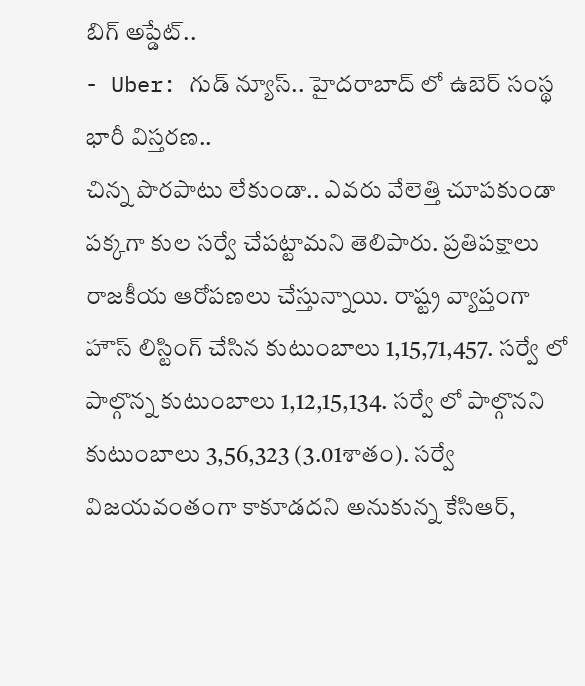బిగ్ అప్డేట్..
- Uber: గుడ్ న్యూస్.. హైదరాబాద్ లో ఉబెర్ సంస్థ భారీ విస్తరణ..
చిన్న పొరపాటు లేకుండా.. ఎవరు వేలెత్తి చూపకుండా పక్కగా కుల సర్వే చేపట్టామని తెలిపారు. ప్రతిపక్షాలు రాజకీయ ఆరోపణలు చేస్తున్నాయి. రాష్ట్ర వ్యాప్తంగా హౌస్ లిస్టింగ్ చేసిన కుటుంబాలు 1,15,71,457. సర్వే లో పాల్గొన్న కుటుంబాలు 1,12,15,134. సర్వే లో పాల్గొనని కుటుంబాలు 3,56,323 (3.01శాతం). సర్వే విజయవంతంగా కాకూడదని అనుకున్న కేసిఆర్,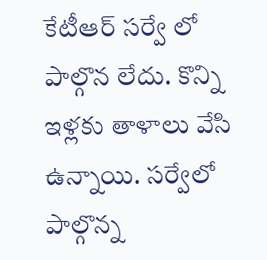కేటీఆర్ సర్వే లో పాల్గొన లేదు. కొన్ని ఇళ్లకు తాళాలు వేసి ఉన్నాయి. సర్వేలో పాల్గొన్న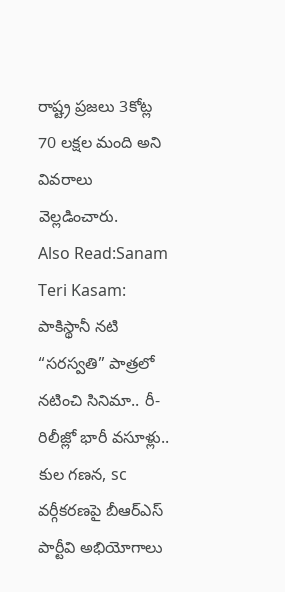రాష్ట్ర ప్రజలు 3కోట్ల 70 లక్షల మంది అని వివరాలు వెల్లడించారు.
Also Read:Sanam Teri Kasam: పాకిస్థానీ నటి “సరస్వతి” పాత్రలో నటించి సినిమా.. రీ-రిలీజ్లో భారీ వసూళ్లు..
కుల గణన, sc వర్గీకరణపై బీఆర్ఎస్ పార్టీవి అభియోగాలు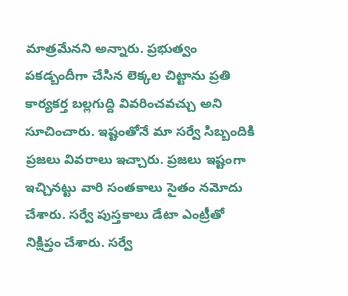మాత్రమేనని అన్నారు. ప్రభుత్వం పకడ్బందీగా చేసిన లెక్కల చిట్టాను ప్రతి కార్యకర్త బల్లగుద్ది వివరించవచ్చు అని సూచించారు. ఇష్టంతోనే మా సర్వే సిబ్బందికి ప్రజలు వివరాలు ఇచ్చారు. ప్రజలు ఇష్టంగా ఇచ్చినట్టు వారి సంతకాలు సైతం నమోదు చేశారు. సర్వే పుస్తకాలు డేటా ఎంట్రీతో నిక్షిప్తం చేశారు. సర్వే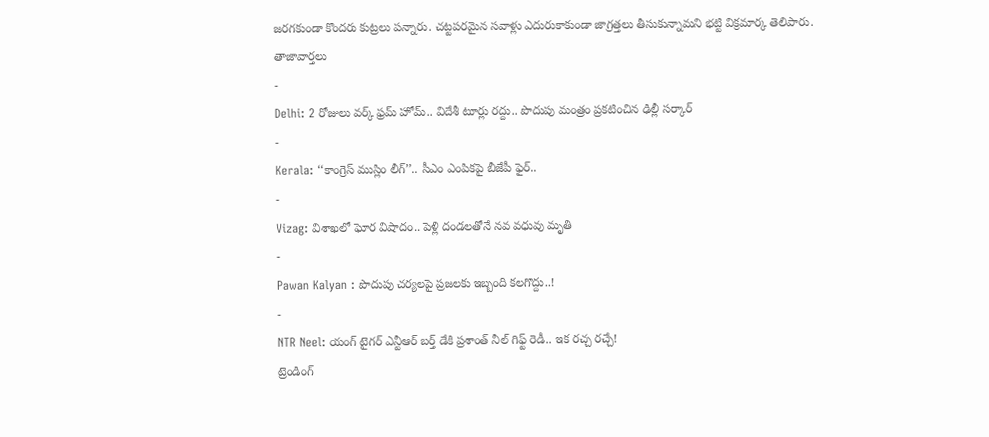జరగకుండా కొందరు కుట్రలు పన్నారు. చట్టపరమైన సవాళ్లు ఎదురుకాకుండా జాగ్రత్తలు తీసుకున్నామని భట్టి విక్రమార్క తెలిపారు.
తాజావార్తలు
-
Delhi: 2 రోజులు వర్క్ ఫ్రమ్ హోమ్.. విదేశీ టూర్లు రద్దు.. పొదుపు మంత్రం ప్రకటించిన ఢిల్లీ సర్కార్
-
Kerala: ‘‘కాంగ్రెస్ ముస్లిం లీగ్’’.. సీఎం ఎంపికపై బీజేపీ ఫైర్..
-
Vizag: విశాఖలో ఘోర విషాదం.. పెళ్లి దండలతోనే నవ వధువు మృతి
-
Pawan Kalyan : పొదుపు చర్యలపై ప్రజలకు ఇబ్బంది కలగొద్దు..!
-
NTR Neel: యంగ్ టైగర్ ఎన్టీఆర్ బర్త్ డేకి ప్రశాంత్ నీల్ గిఫ్ట్ రెడీ.. ఇక రచ్చ రచ్చే!
ట్రెండింగ్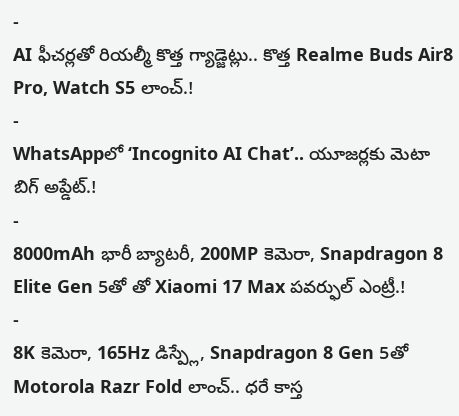-
AI ఫీచర్లతో రియల్మీ కొత్త గ్యాడ్జెట్లు.. కొత్త Realme Buds Air8 Pro, Watch S5 లాంచ్.!
-
WhatsAppలో ‘Incognito AI Chat’.. యూజర్లకు మెటా బిగ్ అప్డేట్.!
-
8000mAh భారీ బ్యాటరీ, 200MP కెమెరా, Snapdragon 8 Elite Gen 5తో తో Xiaomi 17 Max పవర్ఫుల్ ఎంట్రీ.!
-
8K కెమెరా, 165Hz డిస్ప్లే, Snapdragon 8 Gen 5తో Motorola Razr Fold లాంచ్.. ధరే కాస్త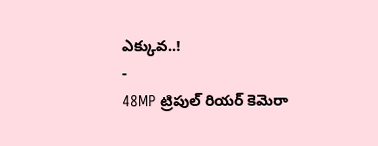ఎక్కువ..!
-
48MP ట్రిపుల్ రియర్ కెమెరా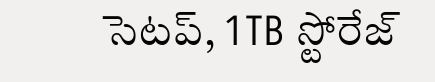సెటప్, 1TB స్టోరేజ్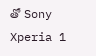తో Sony Xperia 1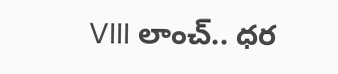VIII లాంచ్.. ధర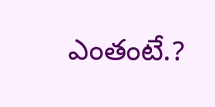ఎంతంటే.?